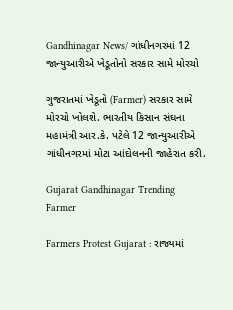Gandhinagar News/ ગાંધીનગરમાં 12 જાન્યુઆરીએ ખેડૂતોનો સરકાર સામે મોરચો

ગુજરાતમાં ખેડૂતો (Farmer) સરકાર સામે મોરચો ખોલશે. ભારતીય કિસાન સંઘના મહામંત્રી આર.કે. પટેલે 12 જાન્યુઆરીએ ગાંધીનગરમાં મોટા આંદોલનની જાહેરાત કરી.

Gujarat Gandhinagar Trending
Farmer

Farmers Protest Gujarat : રાજ્યમાં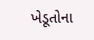ખેડૂતોના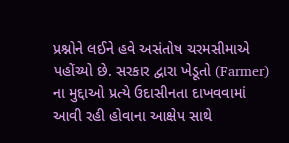પ્રશ્નોને લઈને હવે અસંતોષ ચરમસીમાએ પહોંચ્યો છે. સરકાર દ્વારા ખેડૂતો (Farmer) ના મુદ્દાઓ પ્રત્યે ઉદાસીનતા દાખવવામાં આવી રહી હોવાના આક્ષેપ સાથે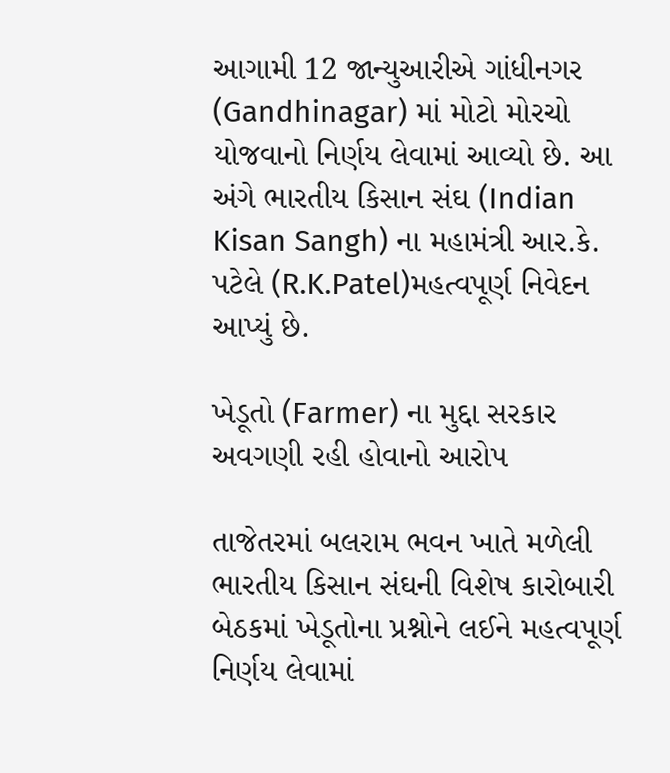આગામી 12 જાન્યુઆરીએ ગાંધીનગર (Gandhinagar) માં મોટો મોરચો યોજવાનો નિર્ણય લેવામાં આવ્યો છે. આ અંગે ભારતીય કિસાન સંઘ (Indian Kisan Sangh) ના મહામંત્રી આર.કે. પટેલે (R.K.Patel)મહત્વપૂર્ણ નિવેદન આપ્યું છે.

ખેડૂતો (Farmer) ના મુદ્દા સરકાર અવગણી રહી હોવાનો આરોપ

તાજેતરમાં બલરામ ભવન ખાતે મળેલી ભારતીય કિસાન સંઘની વિશેષ કારોબારી બેઠકમાં ખેડૂતોના પ્રશ્નોને લઈને મહત્વપૂર્ણ નિર્ણય લેવામાં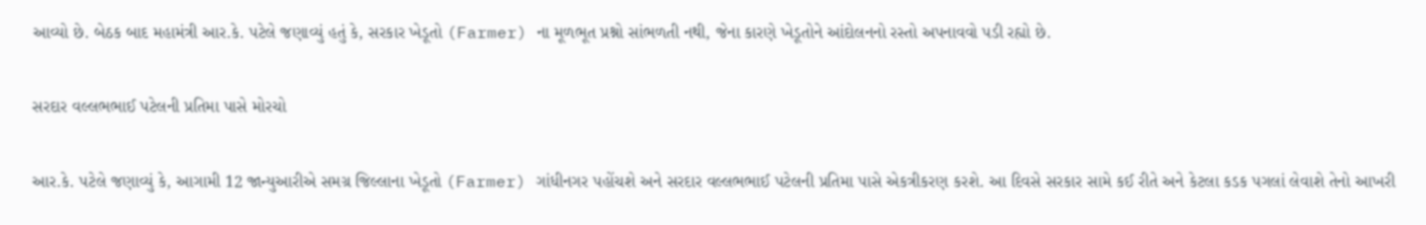આવ્યો છે. બેઠક બાદ મહામંત્રી આર.કે. પટેલે જણાવ્યું હતું કે, સરકાર ખેડૂતો (Farmer) ના મૂળભૂત પ્રશ્નો સાંભળતી નથી, જેના કારણે ખેડૂતોને આંદોલનનો રસ્તો અપનાવવો પડી રહ્યો છે.

સરદાર વલ્લભભાઈ પટેલની પ્રતિમા પાસે મોરચો

આર.કે. પટેલે જણાવ્યું કે, આગામી 12 જાન્યુઆરીએ સમગ્ર જિલ્લાના ખેડૂતો (Farmer) ગાંધીનગર પહોંચશે અને સરદાર વલ્લભભાઈ પટેલની પ્રતિમા પાસે એકત્રીકરણ કરશે. આ દિવસે સરકાર સામે કઈ રીતે અને કેટલા કડક પગલાં લેવાશે તેનો આખરી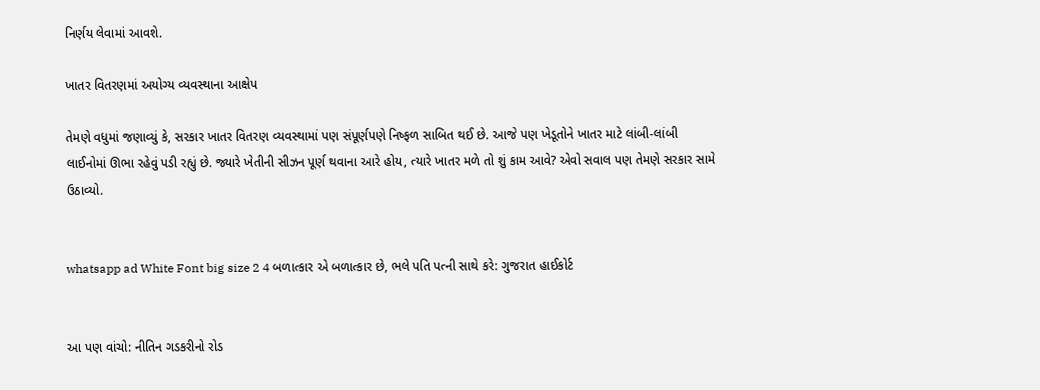નિર્ણય લેવામાં આવશે.

ખાતર વિતરણમાં અયોગ્ય વ્યવસ્થાના આક્ષેપ

તેમણે વધુમાં જણાવ્યું કે, સરકાર ખાતર વિતરણ વ્યવસ્થામાં પણ સંપૂર્ણપણે નિષ્ફળ સાબિત થઈ છે. આજે પણ ખેડૂતોને ખાતર માટે લાંબી-લાંબી લાઈનોમાં ઊભા રહેવું પડી રહ્યું છે. જ્યારે ખેતીની સીઝન પૂર્ણ થવાના આરે હોય, ત્યારે ખાતર મળે તો શું કામ આવે? એવો સવાલ પણ તેમણે સરકાર સામે ઉઠાવ્યો.


whatsapp ad White Font big size 2 4 બળાત્કાર એ બળાત્કાર છે, ભલે પતિ પત્ની સાથે કરે: ગુજરાત હાઈકોર્ટ


આ પણ વાંચો: નીતિન ગડકરીનો રોડ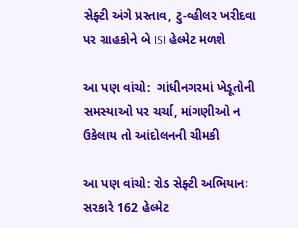સેફ્ટી અંગે પ્રસ્તાવ, ટુ-વ્હીલર ખરીદવા પર ગ્રાહકોને બે ISI હેલ્મેટ મળશે

આ પણ વાંચો:  ગાંધીનગરમાં ખેડૂતોની સમસ્યાઓ પર ચર્ચા, માંગણીઓ ન ઉકેલાય તો આંદોલનની ચીમકી

આ પણ વાંચો: રોડ સેફ્ટી અભિયાનઃ સરકારે 162 હેલ્મેટ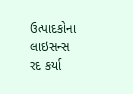ઉત્પાદકોના લાઇસન્સ રદ કર્યા